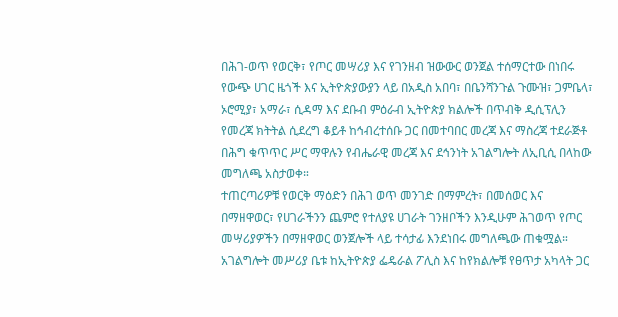በሕገ-ወጥ የወርቅ፣ የጦር መሣሪያ እና የገንዘብ ዝውውር ወንጀል ተሰማርተው በነበሩ የውጭ ሀገር ዜጎች እና ኢትዮጵያውያን ላይ በአዲስ አበባ፣ በቤንሻንጉል ጉሙዝ፣ ጋምቤላ፣ ኦሮሚያ፣ አማራ፣ ሲዳማ እና ደቡብ ምዕራብ ኢትዮጵያ ክልሎች በጥብቅ ዲሲፕሊን የመረጃ ክትትል ሲደረግ ቆይቶ ከኅብረተሰቡ ጋር በመተባበር መረጃ እና ማስረጃ ተደራጅቶ በሕግ ቁጥጥር ሥር ማዋሉን የብሔራዊ መረጃ እና ደኅንነት አገልግሎት ለኢቢሲ በላከው መግለጫ አስታወቀ።
ተጠርጣሪዎቹ የወርቅ ማዕድን በሕገ ወጥ መንገድ በማምረት፣ በመሰወር እና በማዘዋወር፣ የሀገራችንን ጨምሮ የተለያዩ ሀገራት ገንዘቦችን እንዲሁም ሕገወጥ የጦር መሣሪያዎችን በማዘዋወር ወንጀሎች ላይ ተሳታፊ እንደነበሩ መግለጫው ጠቁሟል።
አገልግሎት መሥሪያ ቤቱ ከኢትዮጵያ ፌዴራል ፖሊስ እና ከየክልሎቹ የፀጥታ አካላት ጋር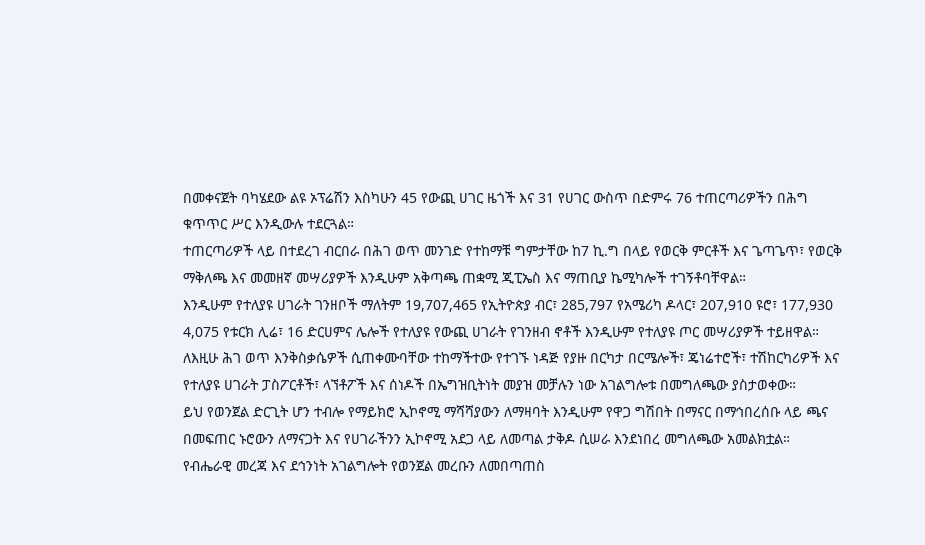በመቀናጀት ባካሄደው ልዩ ኦፕሬሽን እስካሁን 45 የውጪ ሀገር ዜጎች እና 31 የሀገር ውስጥ በድምሩ 76 ተጠርጣሪዎችን በሕግ ቁጥጥር ሥር እንዲውሉ ተደርጓል።
ተጠርጣሪዎች ላይ በተደረገ ብርበራ በሕገ ወጥ መንገድ የተከማቹ ግምታቸው ከ7 ኪ.ግ በላይ የወርቅ ምርቶች እና ጌጣጌጥ፣ የወርቅ ማቅለጫ እና መመዘኛ መሣሪያዎች እንዲሁም አቅጣጫ ጠቋሚ ጂፒኤስ እና ማጠቢያ ኬሚካሎች ተገኝቶባቸዋል።
እንዲሁም የተለያዩ ሀገራት ገንዘቦች ማለትም 19,707,465 የኢትዮጵያ ብር፣ 285,797 የአሜሪካ ዶላር፣ 207,910 ዩሮ፣ 177,930 4,075 የቱርክ ሊሬ፣ 16 ድርሀምና ሌሎች የተለያዩ የውጪ ሀገራት የገንዘብ ኖቶች እንዲሁም የተለያዩ ጦር መሣሪያዎች ተይዘዋል።
ለእዚሁ ሕገ ወጥ እንቅስቃሴዎች ሲጠቀሙባቸው ተከማችተው የተገኙ ነዳጅ የያዙ በርካታ በርሜሎች፣ ጄነሬተሮች፣ ተሽከርካሪዎች እና የተለያዩ ሀገራት ፓስፖርቶች፣ ላኘቶፖች እና ሰነዶች በኤግዝቢትነት መያዝ መቻሉን ነው አገልግሎቱ በመግለጫው ያስታወቀው።
ይህ የወንጀል ድርጊት ሆን ተብሎ የማይክሮ ኢኮኖሚ ማሻሻያውን ለማዛባት እንዲሁም የዋጋ ግሽበት በማናር በማኅበረሰቡ ላይ ጫና በመፍጠር ኑሮውን ለማናጋት እና የሀገራችንን ኢኮኖሚ አደጋ ላይ ለመጣል ታቅዶ ሲሠራ እንደነበረ መግለጫው አመልክቷል።
የብሔራዊ መረጃ እና ደኅንነት አገልግሎት የወንጀል መረቡን ለመበጣጠስ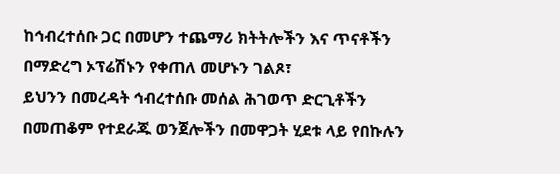ከኅብረተሰቡ ጋር በመሆን ተጨማሪ ክትትሎችን እና ጥናቶችን በማድረግ ኦፕሬሽኑን የቀጠለ መሆኑን ገልጾ፣
ይህንን በመረዳት ኅብረተሰቡ መሰል ሕገወጥ ድርጊቶችን በመጠቆም የተደራጁ ወንጀሎችን በመዋጋት ሂደቱ ላይ የበኩሉን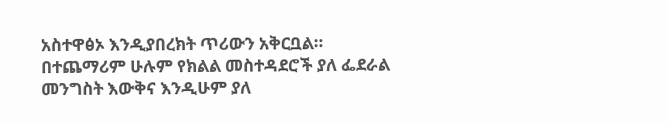አስተዋፅኦ እንዲያበረክት ጥሪውን አቅርቧል።
በተጨማሪም ሁሉም የክልል መስተዳደሮች ያለ ፌደራል መንግስት እውቅና እንዲሁም ያለ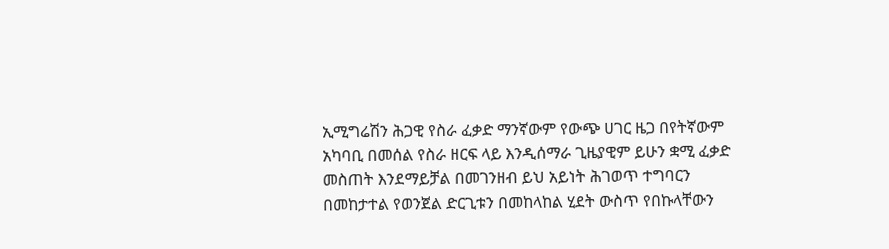ኢሚግሬሽን ሕጋዊ የስራ ፈቃድ ማንኛውም የውጭ ሀገር ዜጋ በየትኛውም አካባቢ በመሰል የስራ ዘርፍ ላይ እንዲሰማራ ጊዜያዊም ይሁን ቋሚ ፈቃድ መስጠት እንደማይቻል በመገንዘብ ይህ አይነት ሕገወጥ ተግባርን በመከታተል የወንጀል ድርጊቱን በመከላከል ሂደት ውስጥ የበኩላቸውን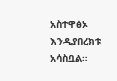አስተዋፅኦ እንዲያበረክቱ አሳስቧል።